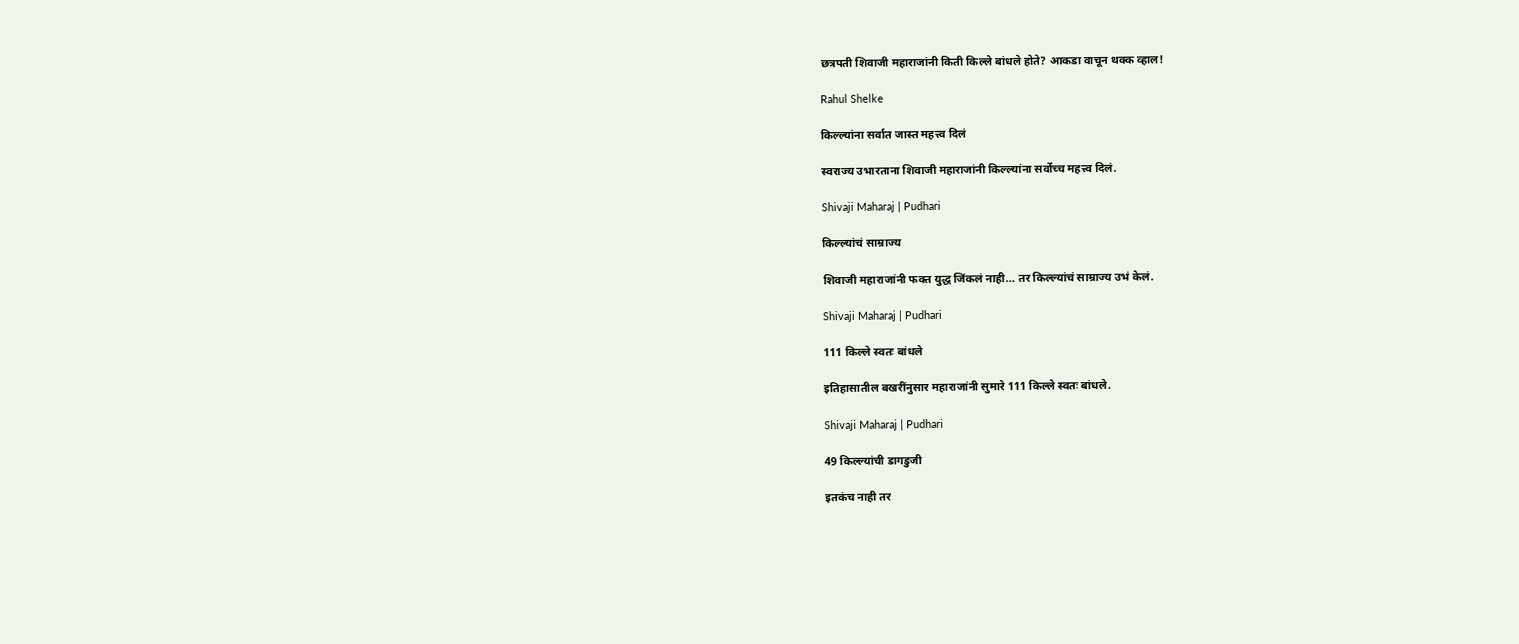छत्रपती शिवाजी महाराजांनी किती किल्ले बांधले होते? आकडा वाचून थक्क व्हाल!

Rahul Shelke

किल्ल्यांना सर्वात जास्त महत्त्व दिलं

स्वराज्य उभारताना शिवाजी महाराजांनी किल्ल्यांना सर्वोच्च महत्त्व दिलं.

Shivaji Maharaj | Pudhari

किल्ल्यांचं साम्राज्य

शिवाजी महाराजांनी फक्त युद्ध जिंकलं नाही… तर किल्ल्यांचं साम्राज्य उभं केलं.

Shivaji Maharaj | Pudhari

111 किल्ले स्वतः बांधले

इतिहासातील बखरींनुसार महाराजांनी सुमारे 111 किल्ले स्वतः बांधले.

Shivaji Maharaj | Pudhari

49 किल्ल्यांची डागडुजी

इतकंच नाही तर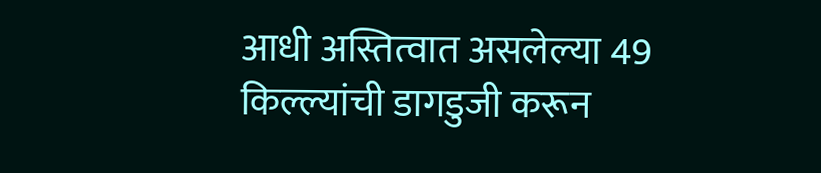आधी अस्तित्वात असलेल्या 49 किल्ल्यांची डागडुजी करून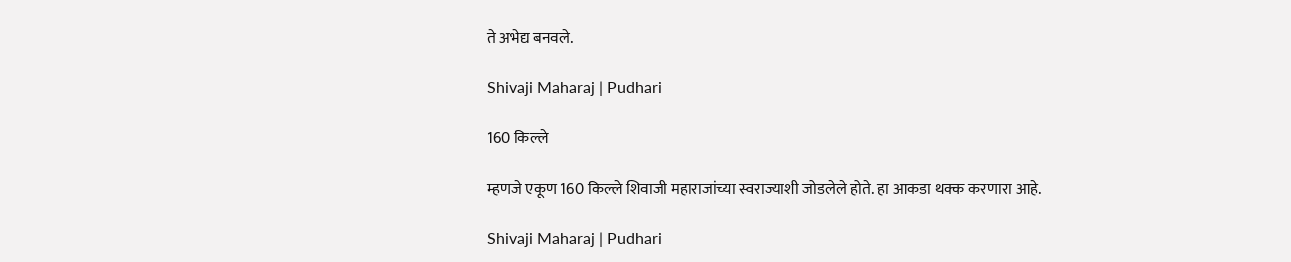ते अभेद्य बनवले.

Shivaji Maharaj | Pudhari

160 किल्ले

म्हणजे एकूण 160 किल्ले शिवाजी महाराजांच्या स्वराज्याशी जोडलेले होते. हा आकडा थक्क करणारा आहे.

Shivaji Maharaj | Pudhari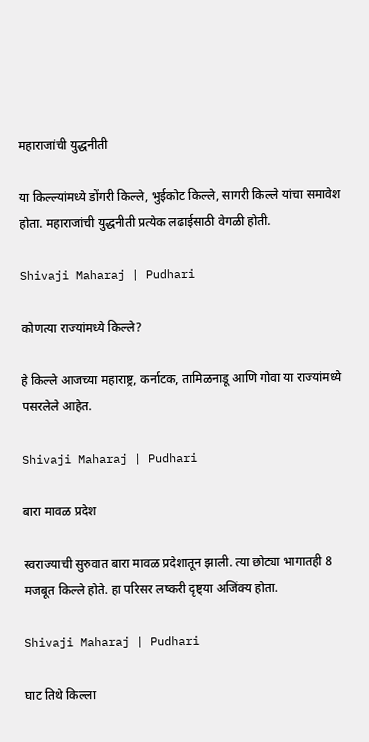महाराजांची युद्धनीती

या किल्ल्यांमध्ये डोंगरी किल्ले, भुईकोट किल्ले, सागरी किल्ले यांचा समावेश होता. महाराजांची युद्धनीती प्रत्येक लढाईसाठी वेगळी होती.

Shivaji Maharaj | Pudhari

कोणत्या राज्यांमध्ये किल्ले?

हे किल्ले आजच्या महाराष्ट्र, कर्नाटक, तामिळनाडू आणि गोवा या राज्यांमध्ये पसरलेले आहेत.

Shivaji Maharaj | Pudhari

बारा मावळ प्रदेश

स्वराज्याची सुरुवात बारा मावळ प्रदेशातून झाली. त्या छोट्या भागातही 8 मजबूत किल्ले होते. हा परिसर लष्करी दृष्ट्या अजिंक्य होता.

Shivaji Maharaj | Pudhari

घाट तिथे किल्ला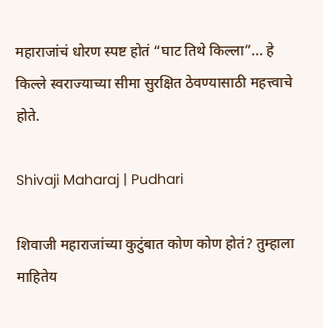महाराजांचं धोरण स्पष्ट होतं “घाट तिथे किल्ला”... हे किल्ले स्वराज्याच्या सीमा सुरक्षित ठेवण्यासाठी महत्त्वाचे होते.

Shivaji Maharaj | Pudhari

शिवाजी महाराजांच्या कुटुंबात कोण कोण होतं? तुम्हाला माहितेय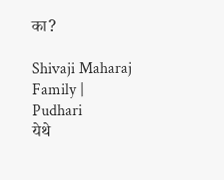का?

Shivaji Maharaj Family | Pudhari
येथे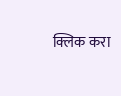क्लिक करा